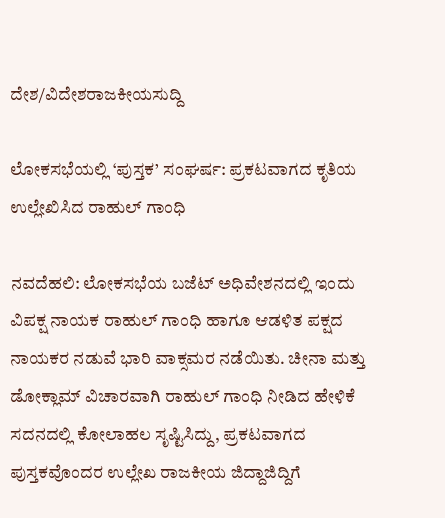ದೇಶ/ವಿದೇಶರಾಜಕೀಯಸುದ್ದಿ

ಲೋಕಸಭೆಯಲ್ಲಿ ‘ಪುಸ್ತಕ’ ಸಂಘರ್ಷ: ಪ್ರಕಟವಾಗದ ಕೃತಿಯ ಉಲ್ಲೇಖಿಸಿದ ರಾಹುಲ್ ಗಾಂಧಿ

ನವದೆಹಲಿ: ಲೋಕಸಭೆಯ ಬಜೆಟ್ ಅಧಿವೇಶನದಲ್ಲಿ ಇಂದು ವಿಪಕ್ಷ ನಾಯಕ ರಾಹುಲ್ ಗಾಂಧಿ ಹಾಗೂ ಆಡಳಿತ ಪಕ್ಷದ ನಾಯಕರ ನಡುವೆ ಭಾರಿ ವಾಕ್ಸಮರ ನಡೆಯಿತು. ಚೀನಾ ಮತ್ತು ಡೋಕ್ಲಾಮ್ ವಿಚಾರವಾಗಿ ರಾಹುಲ್ ಗಾಂಧಿ ನೀಡಿದ ಹೇಳಿಕೆ ಸದನದಲ್ಲಿ ಕೋಲಾಹಲ ಸೃಷ್ಟಿಸಿದ್ದು, ಪ್ರಕಟವಾಗದ ಪುಸ್ತಕವೊಂದರ ಉಲ್ಲೇಖ ರಾಜಕೀಯ ಜಿದ್ದಾಜಿದ್ದಿಗೆ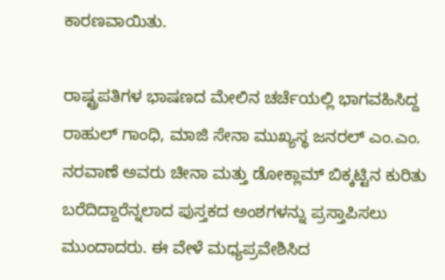ಕಾರಣವಾಯಿತು.

ರಾಷ್ಟ್ರಪತಿಗಳ ಭಾಷಣದ ಮೇಲಿನ ಚರ್ಚೆಯಲ್ಲಿ ಭಾಗವಹಿಸಿದ್ದ ರಾಹುಲ್ ಗಾಂಧಿ, ಮಾಜಿ ಸೇನಾ ಮುಖ್ಯಸ್ಥ ಜನರಲ್ ಎಂ.ಎಂ. ನರವಾಣೆ ಅವರು ಚೀನಾ ಮತ್ತು ಡೋಕ್ಲಾಮ್ ಬಿಕ್ಕಟ್ಟಿನ ಕುರಿತು ಬರೆದಿದ್ದಾರೆನ್ನಲಾದ ಪುಸ್ತಕದ ಅಂಶಗಳನ್ನು ಪ್ರಸ್ತಾಪಿಸಲು ಮುಂದಾದರು. ಈ ವೇಳೆ ಮಧ್ಯಪ್ರವೇಶಿಸಿದ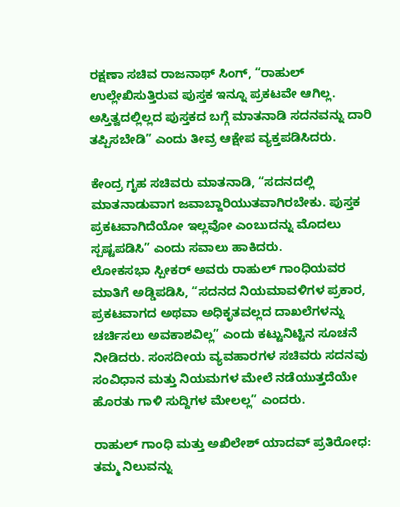ರಕ್ಷಣಾ ಸಚಿವ ರಾಜನಾಥ್ ಸಿಂಗ್, “ರಾಹುಲ್ ಉಲ್ಲೇಖಿಸುತ್ತಿರುವ ಪುಸ್ತಕ ಇನ್ನೂ ಪ್ರಕಟವೇ ಆಗಿಲ್ಲ. ಅಸ್ತಿತ್ವದಲ್ಲಿಲ್ಲದ ಪುಸ್ತಕದ ಬಗ್ಗೆ ಮಾತನಾಡಿ ಸದನವನ್ನು ದಾರಿ ತಪ್ಪಿಸಬೇಡಿ” ಎಂದು ತೀವ್ರ ಆಕ್ಷೇಪ ವ್ಯಕ್ತಪಡಿಸಿದರು.

ಕೇಂದ್ರ ಗೃಹ ಸಚಿವರು ಮಾತನಾಡಿ, “ಸದನದಲ್ಲಿ ಮಾತನಾಡುವಾಗ ಜವಾಬ್ದಾರಿಯುತವಾಗಿರಬೇಕು. ಪುಸ್ತಕ ಪ್ರಕಟವಾಗಿದೆಯೋ ಇಲ್ಲವೋ ಎಂಬುದನ್ನು ಮೊದಲು ಸ್ಪಷ್ಟಪಡಿಸಿ” ಎಂದು ಸವಾಲು ಹಾಕಿದರು.
ಲೋಕಸಭಾ ಸ್ಪೀಕರ್ ಅವರು ರಾಹುಲ್ ಗಾಂಧಿಯವರ ಮಾತಿಗೆ ಅಡ್ಡಿಪಡಿಸಿ, “ಸದನದ ನಿಯಮಾವಳಿಗಳ ಪ್ರಕಾರ, ಪ್ರಕಟವಾಗದ ಅಥವಾ ಅಧಿಕೃತವಲ್ಲದ ದಾಖಲೆಗಳನ್ನು ಚರ್ಚಿಸಲು ಅವಕಾಶವಿಲ್ಲ” ಎಂದು ಕಟ್ಟುನಿಟ್ಟಿನ ಸೂಚನೆ ನೀಡಿದರು. ಸಂಸದೀಯ ವ್ಯವಹಾರಗಳ ಸಚಿವರು ಸದನವು ಸಂವಿಧಾನ ಮತ್ತು ನಿಯಮಗಳ ಮೇಲೆ ನಡೆಯುತ್ತದೆಯೇ ಹೊರತು ಗಾಳಿ ಸುದ್ದಿಗಳ ಮೇಲಲ್ಲ” ಎಂದರು.

ರಾಹುಲ್ ಗಾಂಧಿ ಮತ್ತು ಅಖಿಲೇಶ್ ಯಾದವ್ ಪ್ರತಿರೋಧ:
ತಮ್ಮ ನಿಲುವನ್ನು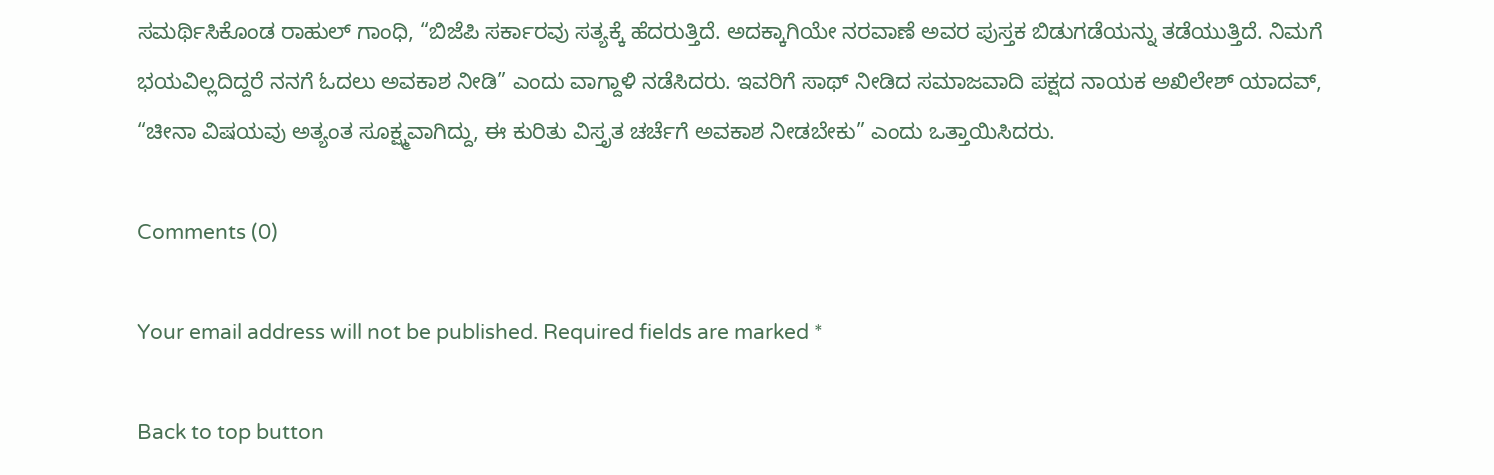ಸಮರ್ಥಿಸಿಕೊಂಡ ರಾಹುಲ್ ಗಾಂಧಿ, “ಬಿಜೆಪಿ ಸರ್ಕಾರವು ಸತ್ಯಕ್ಕೆ ಹೆದರುತ್ತಿದೆ. ಅದಕ್ಕಾಗಿಯೇ ನರವಾಣೆ ಅವರ ಪುಸ್ತಕ ಬಿಡುಗಡೆಯನ್ನು ತಡೆಯುತ್ತಿದೆ. ನಿಮಗೆ ಭಯವಿಲ್ಲದಿದ್ದರೆ ನನಗೆ ಓದಲು ಅವಕಾಶ ನೀಡಿ” ಎಂದು ವಾಗ್ದಾಳಿ ನಡೆಸಿದರು. ಇವರಿಗೆ ಸಾಥ್ ನೀಡಿದ ಸಮಾಜವಾದಿ ಪಕ್ಷದ ನಾಯಕ ಅಖಿಲೇಶ್ ಯಾದವ್, “ಚೀನಾ ವಿಷಯವು ಅತ್ಯಂತ ಸೂಕ್ಷ್ಮವಾಗಿದ್ದು, ಈ ಕುರಿತು ವಿಸ್ತೃತ ಚರ್ಚೆಗೆ ಅವಕಾಶ ನೀಡಬೇಕು” ಎಂದು ಒತ್ತಾಯಿಸಿದರು.

Comments (0)

Your email address will not be published. Required fields are marked *

Back to top button